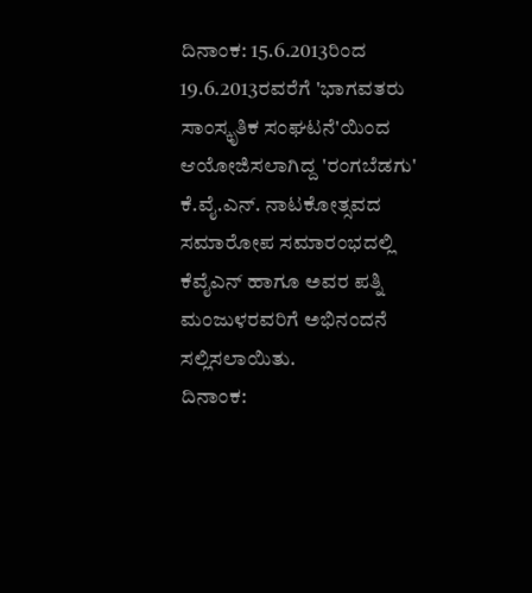ದಿನಾಂಕ: 15.6.2013ರಿಂದ 19.6.2013ರವರೆಗೆ 'ಭಾಗವತರು ಸಾಂಸ್ಕೃತಿಕ ಸಂಘಟನೆ'ಯಿಂದ ಆಯೋಜಿಸಲಾಗಿದ್ದ 'ರಂಗಬೆಡಗು' ಕೆ.ವೈ.ಎನ್. ನಾಟಕೋತ್ಸವದ ಸಮಾರೋಪ ಸಮಾರಂಭದಲ್ಲಿ ಕೆವೈಎನ್ ಹಾಗೂ ಅವರ ಪತ್ನಿ ಮಂಜುಳರವರಿಗೆ ಅಭಿನಂದನೆ ಸಲ್ಲಿಸಲಾಯಿತು.
ದಿನಾಂಕ: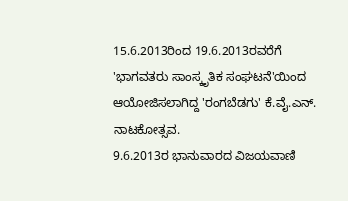15.6.2013ರಿಂದ 19.6.2013ರವರೆಗೆ 'ಭಾಗವತರು ಸಾಂಸ್ಕೃತಿಕ ಸಂಘಟನೆ'ಯಿಂದ ಆಯೋಜಿಸಲಾಗಿದ್ದ 'ರಂಗಬೆಡಗು' ಕೆ.ವೈ.ಎನ್. ನಾಟಕೋತ್ಸವ.
9.6.2013ರ ಭಾನುವಾರದ ವಿಜಯವಾಣಿ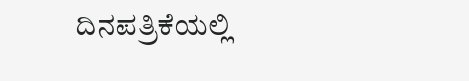ದಿನಪತ್ರಿಕೆಯಲ್ಲಿ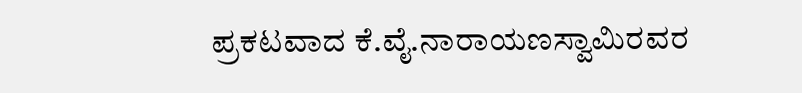ಪ್ರಕಟವಾದ ಕೆ.ವೈ.ನಾರಾಯಣಸ್ವಾಮಿರವರ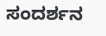ಸಂದರ್ಶನ